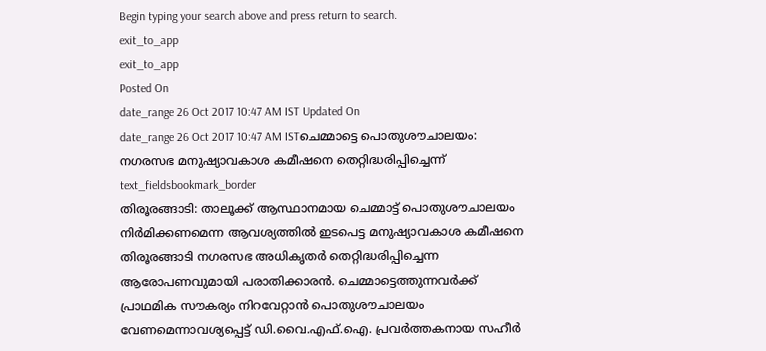Begin typing your search above and press return to search.
exit_to_app
exit_to_app
Posted On
date_range 26 Oct 2017 10:47 AM IST Updated On
date_range 26 Oct 2017 10:47 AM ISTചെമ്മാട്ടെ പൊതുശൗചാലയം: നഗരസഭ മനുഷ്യാവകാശ കമീഷനെ തെറ്റിദ്ധരിപ്പിച്ചെന്ന്
text_fieldsbookmark_border
തിരൂരങ്ങാടി: താലൂക്ക് ആസ്ഥാനമായ ചെമ്മാട്ട് പൊതുശൗചാലയം നിർമിക്കണമെന്ന ആവശ്യത്തിൽ ഇടപെട്ട മനുഷ്യാവകാശ കമീഷനെ തിരൂരങ്ങാടി നഗരസഭ അധികൃതർ തെറ്റിദ്ധരിപ്പിച്ചെന്ന ആരോപണവുമായി പരാതിക്കാരൻ. ചെമ്മാട്ടെത്തുന്നവർക്ക് പ്രാഥമിക സൗകര്യം നിറവേറ്റാൻ പൊതുശൗചാലയം വേണമെന്നാവശ്യപ്പെട്ട് ഡി.വൈ.എഫ്.ഐ. പ്രവർത്തകനായ സഹീർ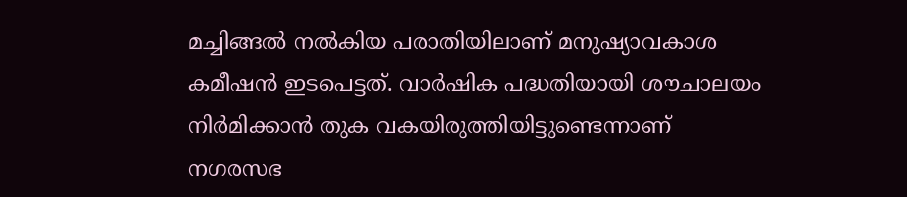മച്ചിങ്ങൽ നൽകിയ പരാതിയിലാണ് മനുഷ്യാവകാശ കമീഷൻ ഇടപെട്ടത്. വാർഷിക പദ്ധതിയായി ശൗചാലയം നിർമിക്കാൻ തുക വകയിരുത്തിയിട്ടുണ്ടെന്നാണ് നഗരസഭ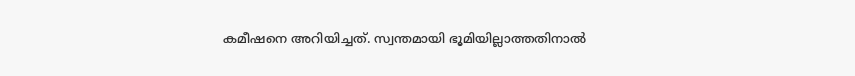കമീഷനെ അറിയിച്ചത്. സ്വന്തമായി ഭൂമിയില്ലാത്തതിനാൽ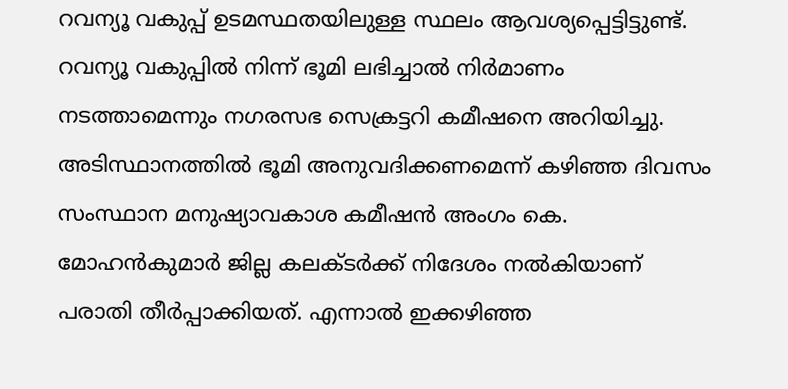റവന്യൂ വകുപ്പ് ഉടമസ്ഥതയിലുള്ള സ്ഥലം ആവശ്യപ്പെട്ടിട്ടുണ്ട്. റവന്യൂ വകുപ്പിൽ നിന്ന് ഭൂമി ലഭിച്ചാൽ നിർമാണം നടത്താമെന്നും നഗരസഭ സെക്രട്ടറി കമീഷനെ അറിയിച്ചു. അടിസ്ഥാനത്തിൽ ഭൂമി അനുവദിക്കണമെന്ന് കഴിഞ്ഞ ദിവസം സംസ്ഥാന മനുഷ്യാവകാശ കമീഷൻ അംഗം കെ. മോഹൻകുമാർ ജില്ല കലക്ടർക്ക് നിദേശം നൽകിയാണ് പരാതി തീർപ്പാക്കിയത്. എന്നാൽ ഇക്കഴിഞ്ഞ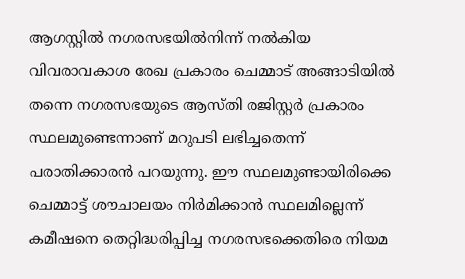ആഗസ്റ്റിൽ നഗരസഭയിൽനിന്ന് നൽകിയ വിവരാവകാശ രേഖ പ്രകാരം ചെമ്മാട് അങ്ങാടിയിൽ തന്നെ നഗരസഭയുടെ ആസ്തി രജിസ്റ്റർ പ്രകാരം സ്ഥലമുണ്ടെന്നാണ് മറുപടി ലഭിച്ചതെന്ന് പരാതിക്കാരൻ പറയുന്നു. ഈ സ്ഥലമുണ്ടായിരിക്കെ ചെമ്മാട്ട് ശൗചാലയം നിർമിക്കാൻ സ്ഥലമില്ലെന്ന് കമീഷനെ തെറ്റിദ്ധരിപ്പിച്ച നഗരസഭക്കെതിരെ നിയമ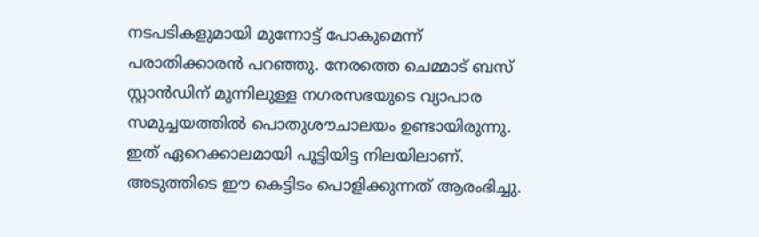നടപടികളുമായി മുന്നോട്ട് പോകുമെന്ന് പരാതിക്കാരൻ പറഞ്ഞു. നേരത്തെ ചെമ്മാട് ബസ് സ്റ്റാൻഡിന് മുന്നിലുള്ള നഗരസഭയുടെ വ്യാപാര സമുച്ചയത്തിൽ പൊതുശൗചാലയം ഉണ്ടായിരുന്നു. ഇത് ഏറെക്കാലമായി പൂട്ടിയിട്ട നിലയിലാണ്. അടുത്തിടെ ഈ കെട്ടിടം പൊളിക്കുന്നത് ആരംഭിച്ചു.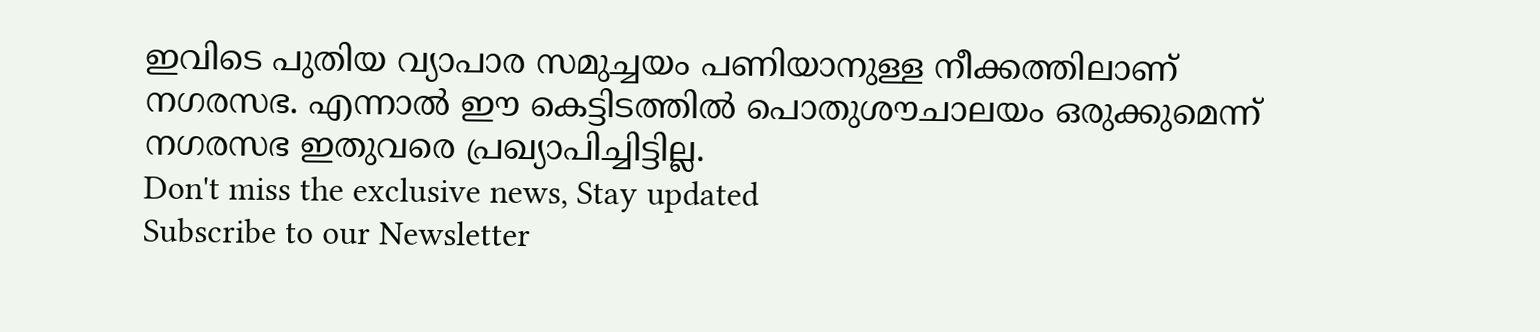ഇവിടെ പുതിയ വ്യാപാര സമുച്ചയം പണിയാനുള്ള നീക്കത്തിലാണ് നഗരസഭ. എന്നാൽ ഈ കെട്ടിടത്തിൽ പൊതുശൗചാലയം ഒരുക്കുമെന്ന് നഗരസഭ ഇതുവരെ പ്രഖ്യാപിച്ചിട്ടില്ല.
Don't miss the exclusive news, Stay updated
Subscribe to our Newsletter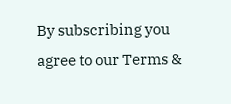By subscribing you agree to our Terms &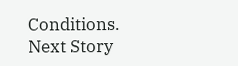Conditions.
Next Story